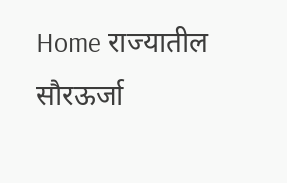Home राज्यातील सौरऊर्जा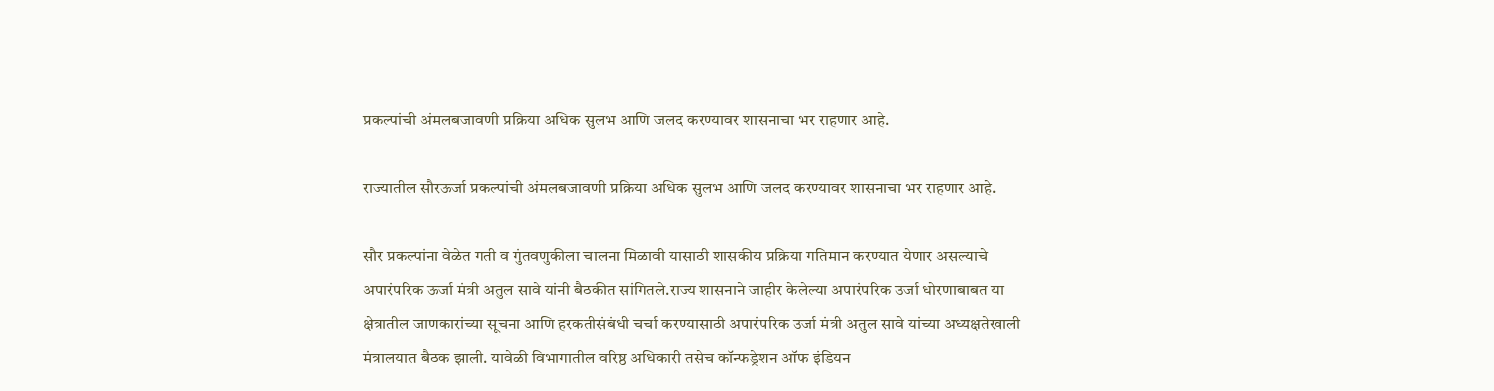प्रकल्पांची अंमलबजावणी प्रक्रिया अधिक सुलभ आणि जलद करण्यावर शासनाचा भर राहणार आहे.

राज्यातील सौरऊर्जा प्रकल्पांची अंमलबजावणी प्रक्रिया अधिक सुलभ आणि जलद करण्यावर शासनाचा भर राहणार आहे.

सौर प्रकल्पांना वेळेत गती व गुंतवणुकीला चालना मिळावी यासाठी शासकीय प्रक्रिया गतिमान करण्यात येणार असल्याचे अपारंपरिक ऊर्जा मंत्री अतुल सावे यांनी बैठकीत सांगितले.राज्य शासनाने जाहीर केलेल्या अपारंपरिक उर्जा धोरणाबाबत या क्षेत्रातील जाणकारांच्या सूचना आणि हरकतीसंबंधी चर्चा करण्यासाठी अपारंपरिक उर्जा मंत्री अतुल सावे यांच्या अध्यक्षतेखाली मंत्रालयात बैठक झाली. यावेळी विभागातील वरिष्ठ अधिकारी तसेच कॉन्फड्रेशन ऑफ इंडियन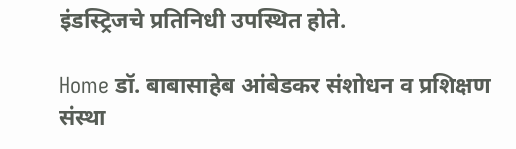इंडस्ट्रिजचे प्रतिनिधी उपस्थित होते.

Home डॉ. बाबासाहेब आंबेडकर संशोधन व प्रशिक्षण संस्था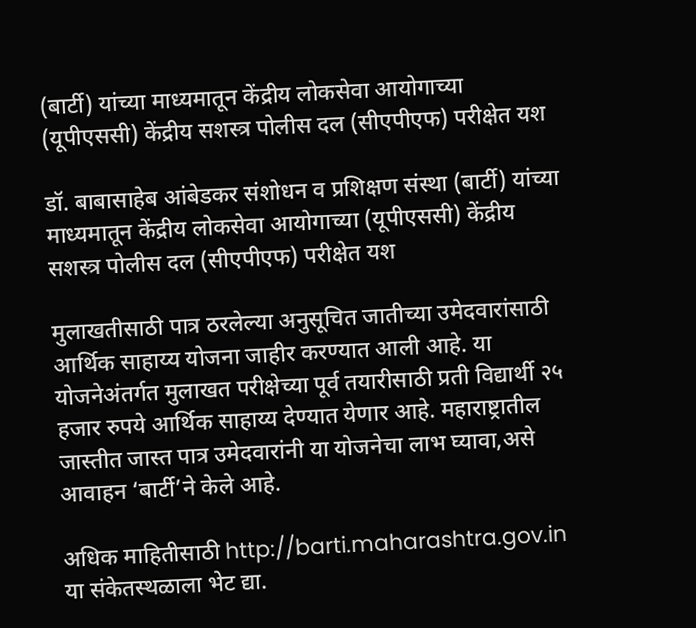(बार्टी) यांच्या माध्यमातून केंद्रीय लोकसेवा आयोगाच्या (यूपीएससी) केंद्रीय सशस्त्र पोलीस दल (सीएपीएफ) परीक्षेत यश

डॉ. बाबासाहेब आंबेडकर संशोधन व प्रशिक्षण संस्था (बार्टी) यांच्या माध्यमातून केंद्रीय लोकसेवा आयोगाच्या (यूपीएससी) केंद्रीय सशस्त्र पोलीस दल (सीएपीएफ) परीक्षेत यश

मुलाखतीसाठी पात्र ठरलेल्या अनुसूचित जातीच्या उमेदवारांसाठी आर्थिक साहाय्य योजना जाहीर करण्यात आली आहे. या योजनेअंतर्गत मुलाखत परीक्षेच्या पूर्व तयारीसाठी प्रती विद्यार्थी २५ हजार रुपये आर्थिक साहाय्य देण्यात येणार आहे. महाराष्ट्रातील जास्तीत जास्त पात्र उमेदवारांनी या योजनेचा लाभ घ्यावा,असे आवाहन ‘बार्टी’ने केले आहे.

अधिक माहितीसाठी http://barti.maharashtra.gov.in या संकेतस्थळाला भेट द्या.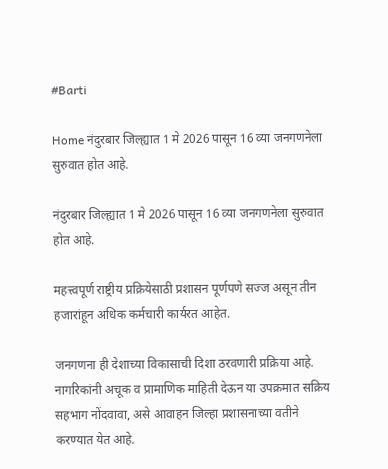#Barti

Home नंदुरबार जिल्ह्यात 1 मे 2026 पासून 16 व्या जनगणनेला सुरुवात होत आहे.

नंदुरबार जिल्ह्यात 1 मे 2026 पासून 16 व्या जनगणनेला सुरुवात होत आहे.

महत्त्वपूर्ण राष्ट्रीय प्रक्रियेसाठी प्रशासन पूर्णपणे सज्ज असून तीन हजारांहून अधिक कर्मचारी कार्यरत आहेत.

जनगणना ही देशाच्या विकासाची दिशा ठरवणारी प्रक्रिया आहे. नागरिकांनी अचूक व प्रामाणिक माहिती देऊन या उपक्रमात सक्रिय सहभाग नोंदवावा, असे आवाहन जिल्हा प्रशासनाच्या वतीने करण्यात येत आहे.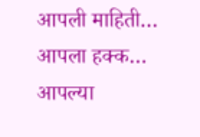आपली माहिती… आपला हक्क… आपल्या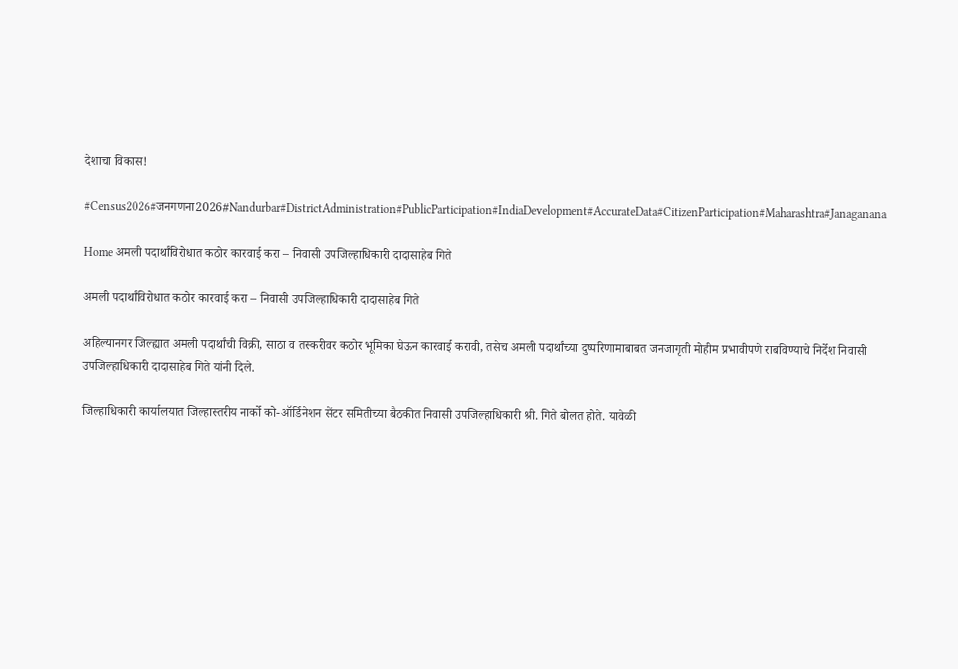देशाचा विकास!

#Census2026#जनगणना2026#Nandurbar#DistrictAdministration#PublicParticipation#IndiaDevelopment#AccurateData#CitizenParticipation#Maharashtra#Janaganana

Home अमली पदार्थांविरोधात कठोर कारवाई करा – निवासी उपजिल्हाधिकारी दादासाहेब गिते

अमली पदार्थांविरोधात कठोर कारवाई करा – निवासी उपजिल्हाधिकारी दादासाहेब गिते

अहिल्यानगर जिल्ह्यात अमली पदार्थांची विक्री, साठा व तस्करीवर कठोर भूमिका घेऊन कारवाई करावी, तसेच अमली पदार्थांच्या दुष्परिणामाबाबत जनजागृती मोहीम प्रभावीपणे राबविण्याचे निर्देश निवासी उपजिल्हाधिकारी दादासाहेब गिते यांनी दिले.

जिल्हाधिकारी कार्यालयात जिल्हास्तरीय नार्को को-ऑर्डिनेशन सेंटर समितीच्या बैठकीत निवासी उपजिल्हाधिकारी श्री. गिते बोलत होते. यावेळी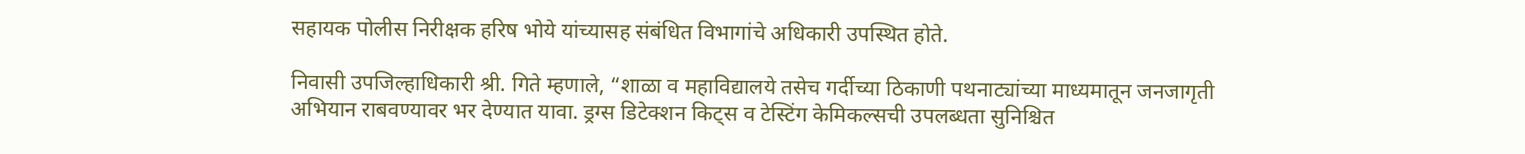सहायक पोलीस निरीक्षक हरिष भोये यांच्यासह संबंधित विभागांचे अधिकारी उपस्थित होते.

निवासी उपजिल्हाधिकारी श्री. गिते म्हणाले, “शाळा व महाविद्यालये तसेच गर्दीच्या ठिकाणी पथनाट्यांच्या माध्यमातून जनजागृती अभियान राबवण्यावर भर देण्यात यावा. ड्रग्स डिटेक्शन किट्स व टेस्टिंग केमिकल्सची उपलब्धता सुनिश्चित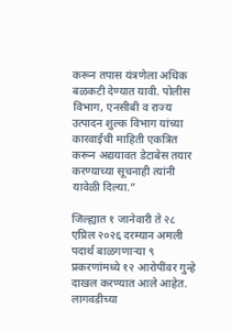करून तपास यंत्रणेला अधिक बळकटी देण्यात यावी. पोलीस विभाग, एनसीबी व राज्य उत्पादन शुल्क विभाग यांच्या कारवाईची माहिती एकत्रित करून अद्ययावत डेटाबेस तयार करण्याच्या सूचनाही त्यांनी यावेळी दिल्या.”

जिल्ह्यात १ जानेवारी ते २८ एप्रिल २०२६ दरम्यान अमली पदार्थ बाळगणाऱ्या ९ प्रकरणांमध्ये १२ आरोपींवर गुन्हे दाखल करण्यात आले आहेत. लागवडीच्या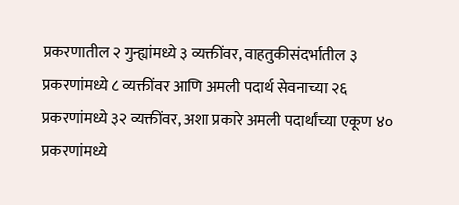प्रकरणातील २ गुन्ह्यांमध्ये ३ व्यक्तींवर, वाहतुकीसंदर्भातील ३ प्रकरणांमध्ये ८ व्यक्तींवर आणि अमली पदार्थ सेवनाच्या २६ प्रकरणांमध्ये ३२ व्यक्तींवर, अशा प्रकारे अमली पदार्थांच्या एकूण ४० प्रकरणांमध्ये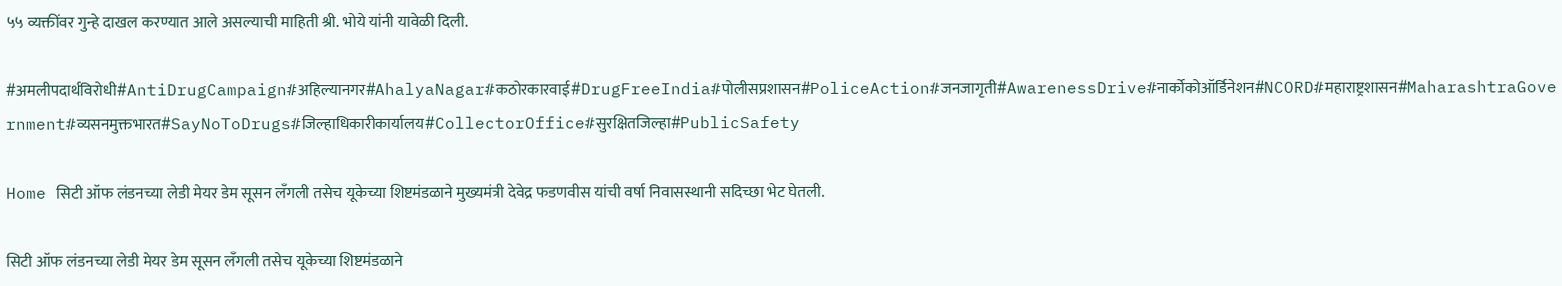५५ व्यक्तींवर गुन्हे दाखल करण्यात आले असल्याची माहिती श्री. भोये यांनी यावेळी दिली.

#अमलीपदार्थविरोधी#AntiDrugCampaign#अहिल्यानगर#AhalyaNagar#कठोरकारवाई#DrugFreeIndia#पोलीसप्रशासन#PoliceAction#जनजागृती#AwarenessDrive#नार्कोकोऑर्डिनेशन#NCORD#महाराष्ट्रशासन#MaharashtraGovernment#व्यसनमुक्तभारत#SayNoToDrugs#जिल्हाधिकारीकार्यालय#CollectorOffice#सुरक्षितजिल्हा#PublicSafety

Home सिटी ऑफ लंडनच्या लेडी मेयर डेम सूसन लँगली तसेच यूकेच्या शिष्टमंडळाने मुख्यमंत्री देवेद्र फडणवीस यांची वर्षा निवासस्थानी सदिच्छा भेट घेतली.

सिटी ऑफ लंडनच्या लेडी मेयर डेम सूसन लँगली तसेच यूकेच्या शिष्टमंडळाने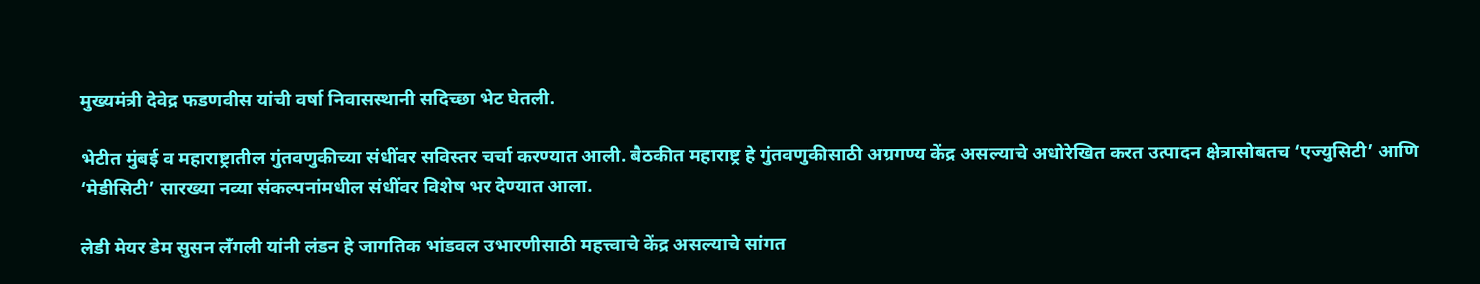मुख्यमंत्री देवेद्र फडणवीस यांची वर्षा निवासस्थानी सदिच्छा भेट घेतली.

भेटीत मुंबई व महाराष्ट्रातील गुंतवणुकीच्या संधींवर सविस्तर चर्चा करण्यात आली. बैठकीत महाराष्ट्र हे गुंतवणुकीसाठी अग्रगण्य केंद्र असल्याचे अधोरेखित करत उत्पादन क्षेत्रासोबतच ‘एज्युसिटी’ आणि ‘मेडीसिटी’ सारख्या नव्या संकल्पनांमधील संधींवर विशेष भर देण्यात आला.

लेडी मेयर डेम सुसन लँगली यांनी लंडन हे जागतिक भांडवल उभारणीसाठी महत्त्वाचे केंद्र असल्याचे सांगत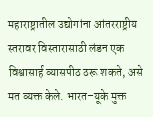महाराष्ट्रातील उद्योगांना आंतरराष्ट्रीय स्तरावर विस्तारासाठी लंडन एक विश्वासार्ह व्यासपीठ ठरू शकते, असे मत व्यक्त केले. भारत–यूके मुक्त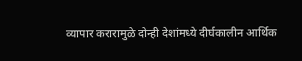व्यापार करारामुळे दोन्ही देशांमध्ये दीर्घकालीन आर्थिक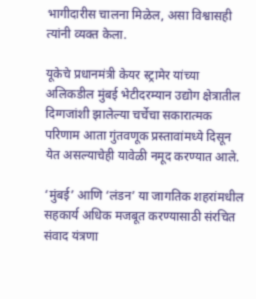भागीदारीस चालना मिळेल, असा विश्वासही त्यांनी व्यक्त केला.

यूकेचे प्रधानमंत्री केयर स्ट्रामेर यांच्या अलिकडील मुंबई भेटीदरम्यान उद्योग क्षेत्रातील दिग्गजांशी झालेल्या चर्चेचा सकारात्मक परिणाम आता गुंतवणूक प्रस्तावांमध्ये दिसून येत असल्याचेही यावेळी नमूद करण्यात आले.

‘मुंबई’ आणि ‘लंडन’ या जागतिक शहरांमधील सहकार्य अधिक मजबूत करण्यासाठी संरचित संवाद यंत्रणा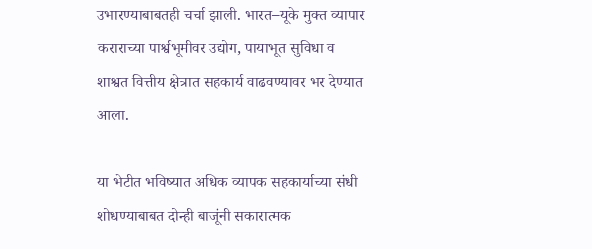उभारण्याबाबतही चर्चा झाली. भारत–यूके मुक्त व्यापार कराराच्या पार्श्वभूमीवर उद्योग, पायाभूत सुविधा व शाश्वत वित्तीय क्षेत्रात सहकार्य वाढवण्यावर भर देण्यात आला.

या भेटीत भविष्यात अधिक व्यापक सहकार्याच्या संधी शोधण्याबाबत दोन्ही बाजूंनी सकारात्मक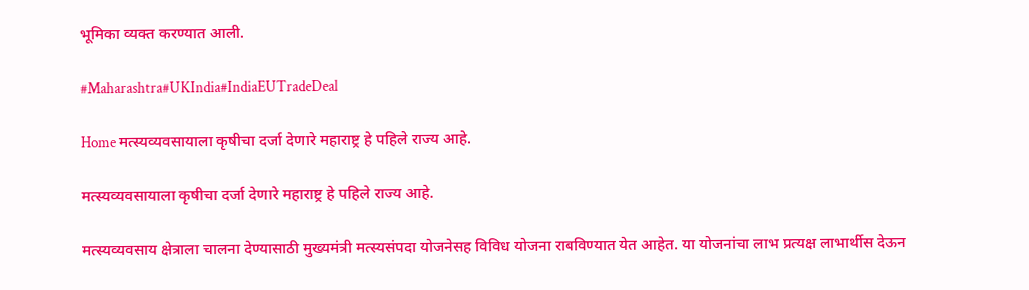भूमिका व्यक्त करण्यात आली.

#Maharashtra#UKIndia#IndiaEUTradeDeal

Home मत्स्यव्यवसायाला कृषीचा दर्जा देणारे महाराष्ट्र हे पहिले राज्य आहे.

मत्स्यव्यवसायाला कृषीचा दर्जा देणारे महाराष्ट्र हे पहिले राज्य आहे.

मत्स्यव्यवसाय क्षेत्राला चालना देण्यासाठी मुख्यमंत्री मत्स्यसंपदा योजनेसह विविध योजना राबविण्यात येत आहेत. या योजनांचा लाभ प्रत्यक्ष लाभार्थीस देऊन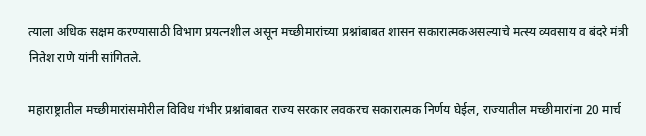त्याला अधिक सक्षम करण्यासाठी विभाग प्रयत्नशील असून मच्छीमारांच्या प्रश्नांबाबत शासन सकारात्मकअसल्याचे मत्स्य व्यवसाय व बंदरे मंत्री नितेश राणे यांनी सांगितले.

महाराष्ट्रातील मच्छीमारांसमोरील विविध गंभीर प्रश्नांबाबत राज्य सरकार लवकरच सकारात्मक निर्णय घेईल, राज्यातील मच्छीमारांना 20 मार्च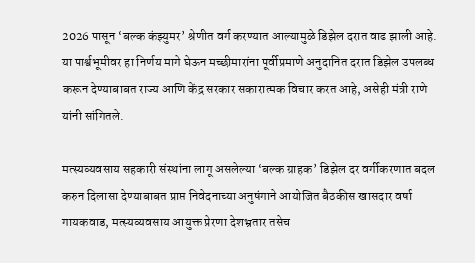2026 पासून ‘बल्क कंझ्युमर’ श्रेणीत वर्ग करण्यात आल्यामुळे डिझेल दरात वाढ झाली आहे. या पार्श्वभूमीवर हा निर्णय मागे घेऊन मच्छीमारांना पूर्वीप्रमाणे अनुदानित दरात डिझेल उपलब्ध करून देण्याबाबत राज्य आणि केंद्र सरकार सकारात्मक विचार करत आहे, असेही मंत्री राणे यांनी सांगितले.

मत्स्यव्यवसाय सहकारी संस्थांना लागू असलेल्या ‘बल्क ग्राहक’ डिझेल दर वर्गीकरणात बदल करुन दिलासा देण्याबाबत प्राप्त निवेदनाच्या अनुषंगाने आयोजित बैठकीस खासदार वर्षा गायकवाड, मत्स्यव्यवसाय आयुक्त प्रेरणा देशभ्रतार तसेच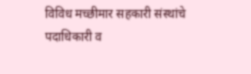विविध मच्छीमार सहकारी संस्थांचे पदाधिकारी व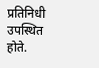प्रतिनिधी उपस्थित होते.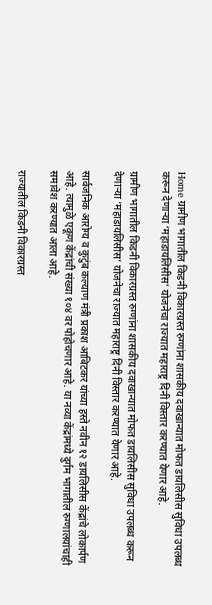Home ग्रामीण भागातील किडनी विकारग्रस्त रुग्णांना शासकीय दवाखान्यात मोफत डायलिसीस सुविधा उपलब्ध करून देणाऱ्या ‘महाडायलिसीस’ योजनेचा राज्यात महाराष्ट्र दिनी विस्तार करण्यात येणार आहे.

ग्रामीण भागातील किडनी विकारग्रस्त रुग्णांना शासकीय दवाखान्यात मोफत डायलिसीस सुविधा उपलब्ध करून देणाऱ्या ‘महाडायलिसीस’ योजनेचा राज्यात महाराष्ट्र दिनी विस्तार करण्यात येणार आहे.

सार्वजनिक आरोग्य व कुटुंब कल्याण मंत्री प्रकाश आबिटकर यांच्या हस्ते नवीन १२ डायलिसीस केंद्रांचे लोकार्पण आहे. त्यामुळे एकूण केंद्रांची संख्या १०४ वर पोहोचणार आहे. या नव्या केंद्रांमध्ये दुर्गम भागातील रुग्णालयांचाही समावेश करण्यात आला आहे.

राज्यातील किडनी विकारग्रस्त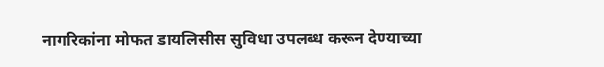नागरिकांना मोफत डायलिसीस सुविधा उपलब्ध करून देण्याच्या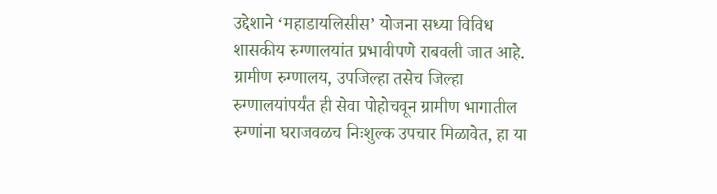उद्देशाने ‘महाडायलिसीस’ योजना सध्या विविध शासकीय रुग्णालयांत प्रभावीपणे राबवली जात आहे. ग्रामीण रुग्णालय, उपजिल्हा तसेच जिल्हा रुग्णालयांपर्यंत ही सेवा पोहोचवून ग्रामीण भागातील रुग्णांना घराजवळच निःशुल्क उपचार मिळावेत, हा या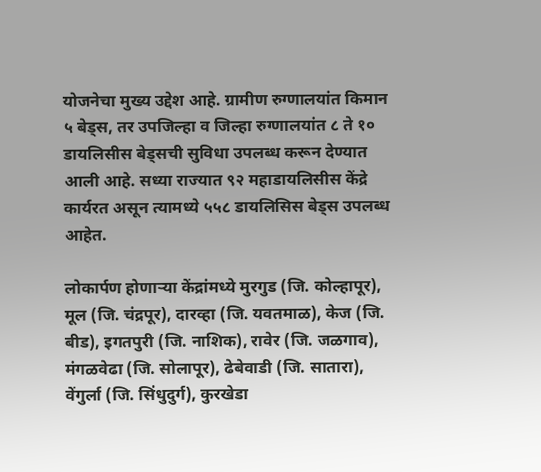योजनेचा मुख्य उद्देश आहे. ग्रामीण रुग्णालयांत किमान ५ बेड्स, तर उपजिल्हा व जिल्हा रुग्णालयांत ८ ते १० डायलिसीस बेड्सची सुविधा उपलब्ध करून देण्यात आली आहे. सध्या राज्यात ९२ महाडायलिसीस केंद्रे कार्यरत असून त्यामध्ये ५५८ डायलिसिस बेड्स उपलब्ध आहेत.

लोकार्पण होणाऱ्या केंद्रांमध्ये मुरगुड (जि. कोल्हापूर), मूल (जि. चंद्रपूर), दारव्हा (जि. यवतमाळ), केज (जि. बीड), इगतपुरी (जि. नाशिक), रावेर (जि. जळगाव), मंगळवेढा (जि. सोलापूर), ढेबेवाडी (जि. सातारा), वेंगुर्ला (जि. सिंधुदुर्ग), कुरखेडा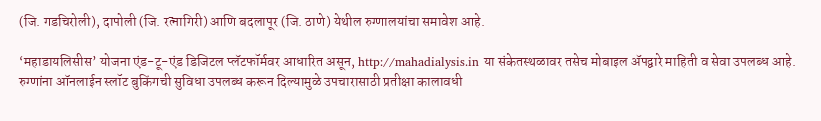(जि. गडचिरोली), दापोली (जि. रत्नागिरी) आणि बदलापूर (जि. ठाणे) येथील रुग्णालयांचा समावेश आहे.

‘महाडायलिसीस’ योजना एंड-टू-एंड डिजिटल प्लॅटफॉर्मवर आधारित असून, http://mahadialysis.in या संकेतस्थळावर तसेच मोबाइल ॲपद्वारे माहिती व सेवा उपलब्ध आहे. रुग्णांना ऑनलाईन स्लॉट बुकिंगची सुविधा उपलब्ध करून दिल्यामुळे उपचारासाठी प्रतीक्षा कालावधी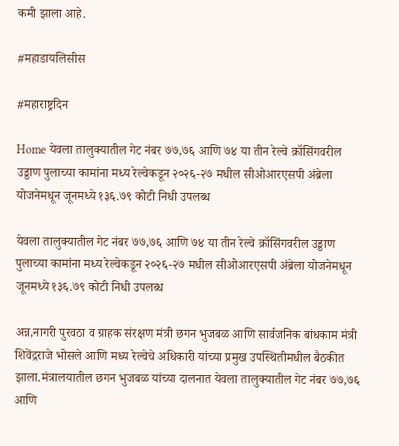कमी झाला आहे.

#महाडायलिसीस

#महाराष्ट्रदिन

Home येवला तालुक्यातील गेट नंबर ७७,७६ आणि ७४ या तीन रेल्वे क्रॉसिंगवरील उड्डाण पुलाच्या कामांना मध्य रेल्वेकडून २०२६-२७ मधील सीओआरएसपी अंब्रेला योजनेमधून जूनमध्ये १३६.७९ कोटी निधी उपलब्ध

येवला तालुक्यातील गेट नंबर ७७,७६ आणि ७४ या तीन रेल्वे क्रॉसिंगवरील उड्डाण पुलाच्या कामांना मध्य रेल्वेकडून २०२६-२७ मधील सीओआरएसपी अंब्रेला योजनेमधून जूनमध्ये १३६.७९ कोटी निधी उपलब्ध

अन्न,नागरी पुरवठा व ग्राहक संरक्षण मंत्री छगन भुजबळ आणि सार्वजनिक बांधकाम मंत्री शिवेंद्रराजे भोसले आणि मध्य रेल्वेचे अधिकारी यांच्या प्रमुख उपस्थितीमधील बैठकीत झाला.मंत्रालयातील छगन भुजबळ यांच्या दालनात येवला तालुक्यातील गेट नंबर ७७,७६ आणि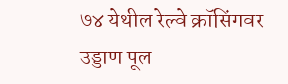७४ येथील रेल्वे क्रॉसिंगवर उड्डाण पूल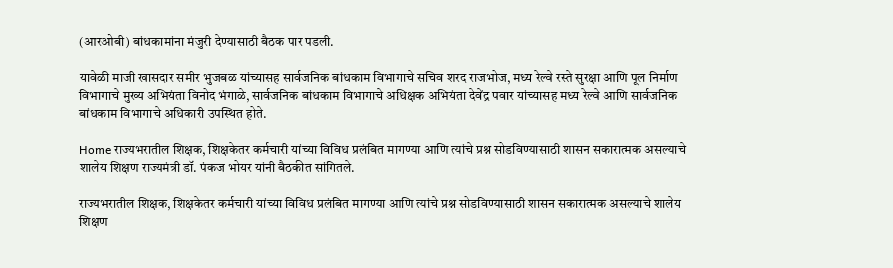(आरओबी) बांधकामांना मंजुरी देण्यासाठी बैठक पार पडली.

यावेळी माजी खासदार समीर भुजबळ यांच्यासह सार्वजनिक बांधकाम विभागाचे सचिव शरद राजभोज, मध्य रेल्वे रस्ते सुरक्षा आणि पूल निर्माण विभागाचे मुख्य अभियंता विनोद भंगाळे, सार्वजनिक बांधकाम विभागाचे अधिक्षक अभियंता देवेंद्र पवार यांच्यासह मध्य रेल्वे आणि सार्वजनिक बांधकाम विभागाचे अधिकारी उपस्थित होते.

Home राज्यभरातील शिक्षक, शिक्षकेतर कर्मचारी यांच्या विविध प्रलंबित मागण्या आणि त्यांचे प्रश्न सोडविण्यासाठी शासन सकारात्मक असल्याचे शालेय शिक्षण राज्यमंत्री डॉ. पंकज भोयर यांनी बैठकीत सांगितले.

राज्यभरातील शिक्षक, शिक्षकेतर कर्मचारी यांच्या विविध प्रलंबित मागण्या आणि त्यांचे प्रश्न सोडविण्यासाठी शासन सकारात्मक असल्याचे शालेय शिक्षण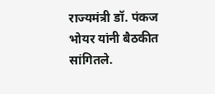राज्यमंत्री डॉ. पंकज भोयर यांनी बैठकीत सांगितले.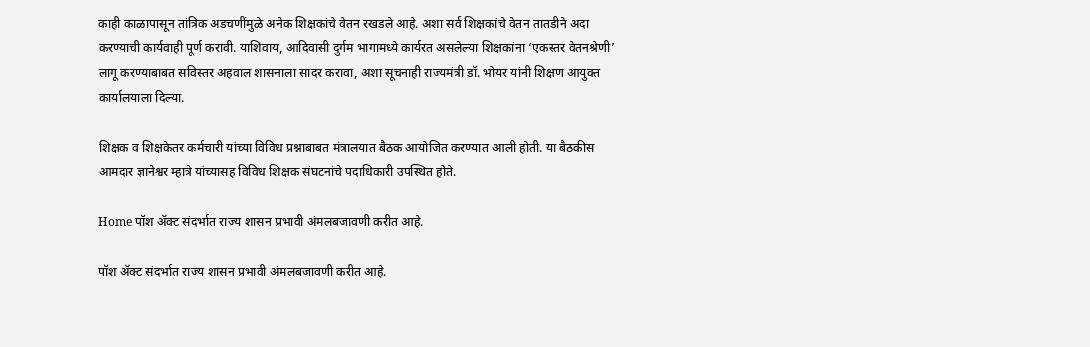काही काळापासून तांत्रिक अडचणींमुळे अनेक शिक्षकांचे वेतन रखडले आहे. अशा सर्व शिक्षकांचे वेतन तातडीने अदा करण्याची कार्यवाही पूर्ण करावी. याशिवाय, आदिवासी दुर्गम भागामध्ये कार्यरत असलेल्या शिक्षकांना ‘एकस्तर वेतनश्रेणी’ लागू करण्याबाबत सविस्तर अहवाल शासनाला सादर करावा, अशा सूचनाही राज्यमंत्री डॉ. भोयर यांनी शिक्षण आयुक्त कार्यालयाला दिल्या.

शिक्षक व शिक्षकेतर कर्मचारी यांच्या विविध प्रश्नाबाबत मंत्रालयात बैठक आयोजित करण्यात आली होती. या बैठकीस आमदार ज्ञानेश्वर म्हात्रे यांच्यासह विविध शिक्षक संघटनांचे पदाधिकारी उपस्थित होते.

Home पॉश ॲक्ट संदर्भात राज्य शासन प्रभावी अंमलबजावणी करीत आहे.

पॉश ॲक्ट संदर्भात राज्य शासन प्रभावी अंमलबजावणी करीत आहे.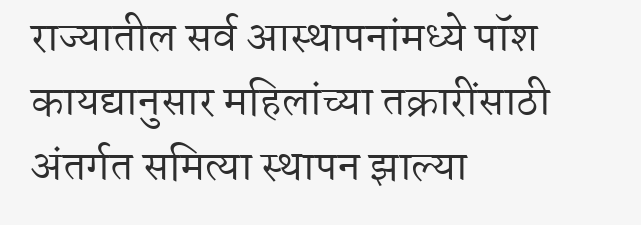राज्यातील सर्व आस्थापनांमध्ये पॉश कायद्यानुसार महिलांच्या तक्रारींसाठी अंतर्गत समित्या स्थापन झाल्या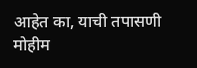आहेत का, याची तपासणी मोहीम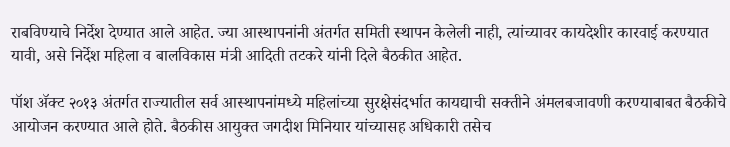राबविण्याचे निर्देश देण्यात आले आहेत. ज्या आस्थापनांनी अंतर्गत समिती स्थापन केलेली नाही, त्यांच्यावर कायदेशीर कारवाई करण्यात यावी, असे निर्देश महिला व बालविकास मंत्री आदिती तटकरे यांनी दिले बैठकीत आहेत.

पॉश ॲक्ट २०१३ अंतर्गत राज्यातील सर्व आस्थापनांमध्ये महिलांच्या सुरक्षेसंदर्भात कायद्याची सक्तीने अंमलबजावणी करण्याबाबत बैठकीचे आयोजन करण्यात आले होते. बैठकीस आयुक्त जगदीश मिनियार यांच्यासह अधिकारी तसेच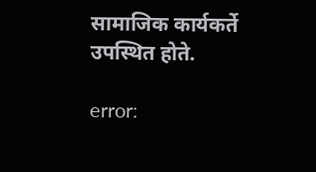सामाजिक कार्यकर्ते उपस्थित होते.

error: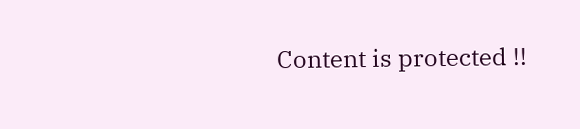Content is protected !!